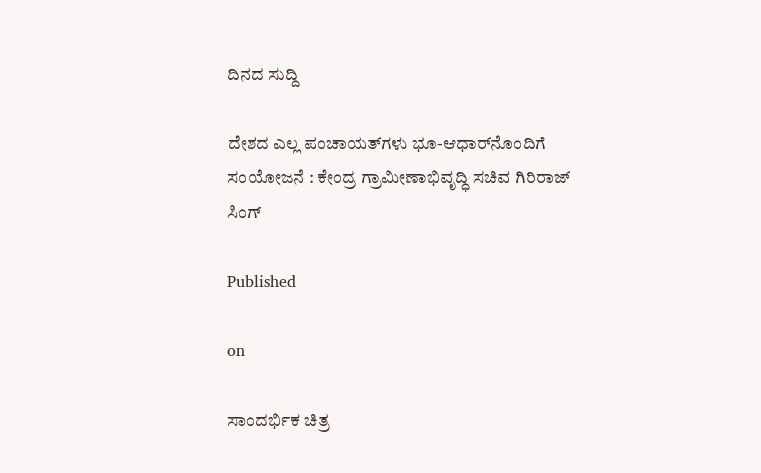ದಿನದ ಸುದ್ದಿ

ದೇಶದ ಎಲ್ಲ ಪಂಚಾಯತ್‌ಗಳು ಭೂ-ಆಧಾರ್‌ನೊಂದಿಗೆ ಸಂಯೋಜನೆ : ಕೇಂದ್ರ ಗ್ರಾಮೀಣಾಭಿವೃದ್ಧಿ ಸಚಿವ ಗಿರಿರಾಜ್ ಸಿಂಗ್

Published

on

ಸಾಂದರ್ಭಿಕ ಚಿತ್ರ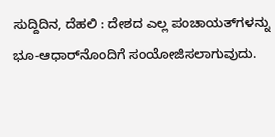ಸುದ್ದಿದಿನ, ದೆಹಲಿ : ದೇಶದ ಎಲ್ಲ ಪಂಚಾಯತ್‌ಗಳನ್ನು ಭೂ-ಆಧಾರ್‌ನೊಂದಿಗೆ ಸಂಯೋಜಿಸಲಾಗುವುದು.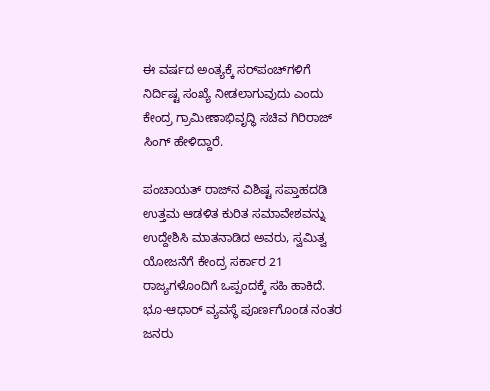ಈ ವರ್ಷದ ಅಂತ್ಯಕ್ಕೆ ಸರ್‌ಪಂಚ್‌ಗಳಿಗೆ ನಿರ್ದಿಷ್ಟ ಸಂಖ್ಯೆ ನೀಡಲಾಗುವುದು ಎಂದು ಕೇಂದ್ರ ಗ್ರಾಮೀಣಾಭಿವೃದ್ಧಿ ಸಚಿವ ಗಿರಿರಾಜ್ ಸಿಂಗ್ ಹೇಳಿದ್ದಾರೆ.

ಪಂಚಾಯತ್ ರಾಜ್‌ನ ವಿಶಿಷ್ಟ ಸಪ್ತಾಹದಡಿ ಉತ್ತಮ ಆಡಳಿತ ಕುರಿತ ಸಮಾವೇಶವನ್ನು ಉದ್ದೇಶಿಸಿ ಮಾತನಾಡಿದ ಅವರು, ಸ್ವಮಿತ್ವ ಯೋಜನೆಗೆ ಕೇಂದ್ರ ಸರ್ಕಾರ 21 ರಾಜ್ಯಗಳೊಂದಿಗೆ ಒಪ್ಪಂದಕ್ಕೆ ಸಹಿ ಹಾಕಿದೆ. ಭೂ-ಆಧಾರ್ ವ್ಯವಸ್ಥೆ ಪೂರ್ಣಗೊಂಡ ನಂತರ ಜನರು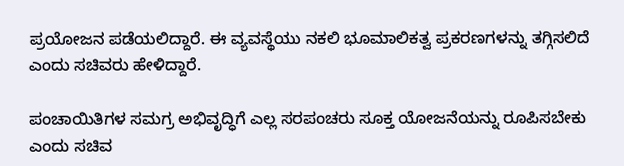ಪ್ರಯೋಜನ ಪಡೆಯಲಿದ್ದಾರೆ. ಈ ವ್ಯವಸ್ಥೆಯು ನಕಲಿ ಭೂಮಾಲಿಕತ್ವ ಪ್ರಕರಣಗಳನ್ನು ತಗ್ಗಿಸಲಿದೆ ಎಂದು ಸಚಿವರು ಹೇಳಿದ್ದಾರೆ.

ಪಂಚಾಯಿತಿಗಳ ಸಮಗ್ರ ಅಭಿವೃದ್ಧಿಗೆ ಎಲ್ಲ ಸರಪಂಚರು ಸೂಕ್ತ ಯೋಜನೆಯನ್ನು ರೂಪಿಸಬೇಕು ಎಂದು ಸಚಿವ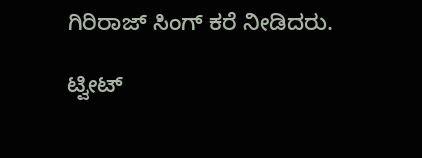ಗಿರಿರಾಜ್ ಸಿಂಗ್ ಕರೆ ನೀಡಿದರು.

ಟ್ವೀಟ್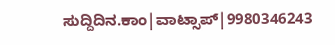ಸುದ್ದಿದಿನ.ಕಾಂ|ವಾಟ್ಸಾಪ್|9980346243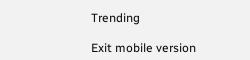Trending

Exit mobile version